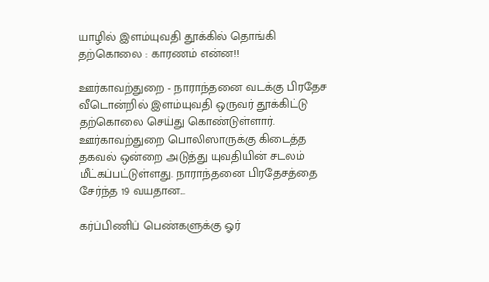யாழில் இளம்யுவதி தூக்கில் தொங்கி தற்கொலை : காரணம் என்ன!!

ஊர்காவற்துறை - நாராந்தனை வடக்கு பிரதேச வீடொன்றில் இளம்யுவதி ஒருவர் தூக்கிட்டு தற்கொலை செய்து கொண்டுள்ளார். ஊர்காவற்துறை பொலிஸாருக்கு கிடைத்த தகவல் ஒன்றை அடுத்து யுவதியின் சடலம் மீட்கப்பட்டுள்ளது. நாராந்தனை பிரதேசத்தை சேர்ந்த 19 வயதான...

கர்ப்பிணிப் பெண்களுக்கு ஓர்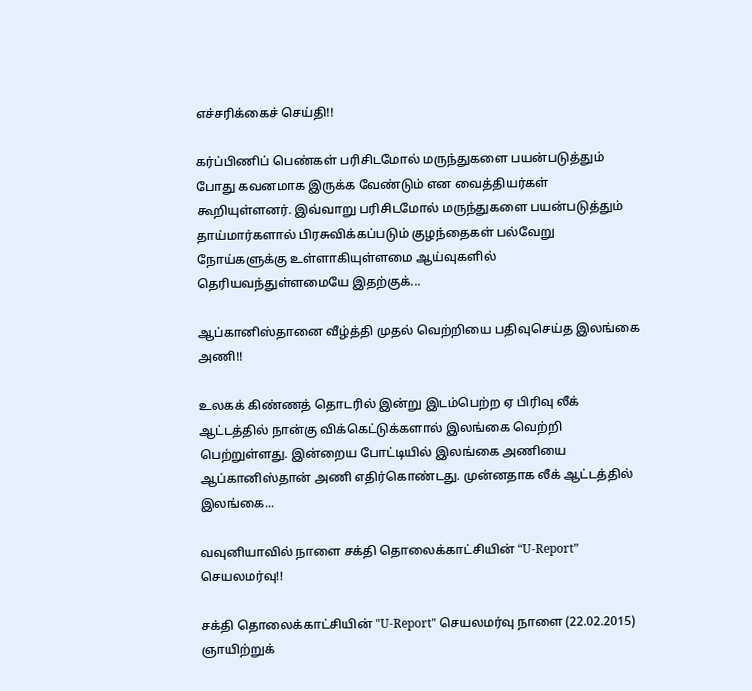எச்சரிக்கைச் செய்தி!!

கர்ப்பிணிப் பெண்கள் பரிசிடமோல் மருந்துகளை பயன்படுத்தும் போது கவனமாக இருக்க வேண்டும் என வைத்தியர்கள் கூறியுள்ளனர். இவ்வாறு பரிசிடமோல் மருந்துகளை பயன்படுத்தும் தாய்மார்களால் பிரசுவிக்கப்படும் குழந்தைகள் பல்வேறு நோய்களுக்கு உள்ளாகியுள்ளமை ஆய்வுகளில் தெரியவந்துள்ளமையே இதற்குக்...

ஆப்கானிஸ்தானை வீழ்த்தி முதல் வெற்றியை பதிவுசெய்த இலங்கை அணி!!

உலகக் கிண்ணத் தொடரில் இன்று இடம்பெற்ற ஏ பிரிவு லீக் ஆட்டத்தில் நான்கு விக்கெட்டுக்களால் இலங்கை வெற்றி பெற்றுள்ளது. இன்றைய போட்டியில் இலங்கை அணியை ஆப்கானிஸ்தான் அணி எதிர்கொண்டது. முன்னதாக லீக் ஆட்டத்தில் இலங்கை...

வவுனியாவில் நாளை சக்தி தொலைக்காட்சியின் “U-Report” செயலமர்வு!!

சக்தி தொலைக்காட்சியின் "U-Report" செயலமர்வு நாளை (22.02.2015) ஞாயிற்றுக்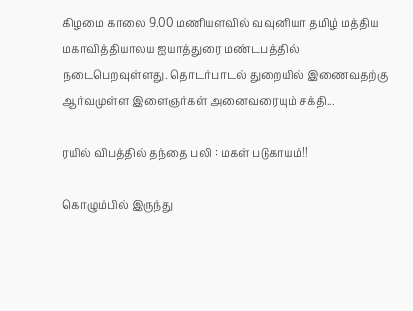கிழமை காலை 9.00 மணியளவில் வவுனியா தமிழ் மத்திய மகாவித்தியாலய ஐயாத்துரை மண்டபத்தில் நடைபெறவுள்ளது. தொடர்பாடல் துறையில் இணைவதற்கு ஆர்வமுள்ள இளைஞர்கள் அனைவரையும் சக்தி...

ரயில் விபத்தில் தந்தை பலி : மகள் படுகாயம்!!

கொழும்பில் இருந்து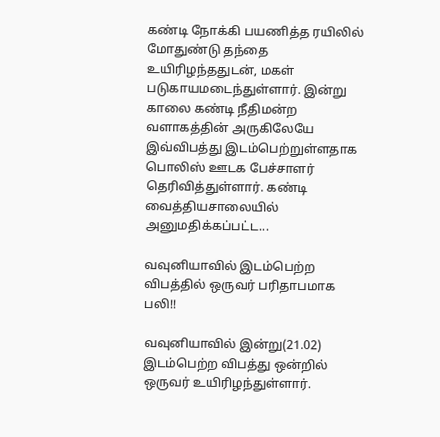கண்டி நோக்கி பயணித்த ரயிலில் மோதுண்டு தந்தை உயிரிழந்ததுடன், மகள் படுகாயமடைந்துள்ளார். இன்று காலை கண்டி நீதிமன்ற வளாகத்தின் அருகிலேயே இவ்விபத்து இடம்பெற்றுள்ளதாக பொலிஸ் ஊடக பேச்சாளர் தெரிவித்துள்ளார். கண்டி வைத்தியசாலையில் அனுமதிக்கப்பட்ட...

வவுனியாவில் இடம்பெற்ற விபத்தில் ஒருவர் பரிதாபமாக பலி!!

வவுனியாவில் இன்று(21.02) இடம்பெற்ற விபத்து ஒன்றில் ஒருவர் உயிரிழந்துள்ளார்.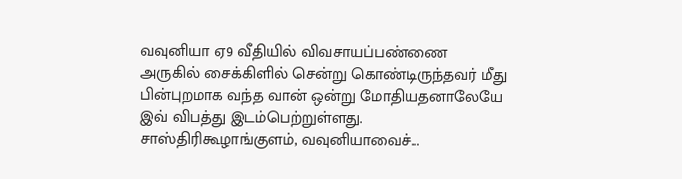வவுனியா ஏ9 வீதியில் விவசாயப்பண்ணை அருகில் சைக்கிளில் சென்று கொண்டிருந்தவர் மீது பின்புறமாக வந்த வான் ஒன்று மோதியதனாலேயே இவ் விபத்து இடம்பெற்றுள்ளது. சாஸ்திரிகூழாங்குளம், வவுனியாவைச்...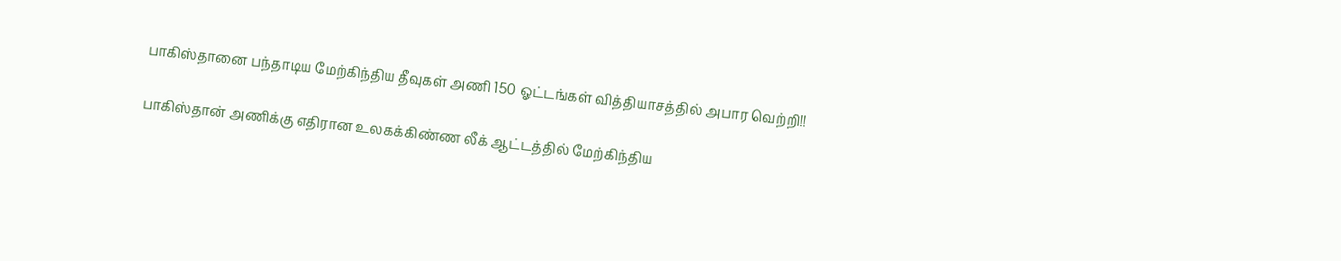பாகிஸ்தானை பந்தாடிய மேற்கிந்திய தீவுகள் அணி 150 ஓட்டங்கள் வித்தியாசத்தில் அபார வெற்றி!!

பாகிஸ்தான் அணிக்கு எதிரான உலகக்கிண்ண லீக் ஆட்டத்தில் மேற்கிந்திய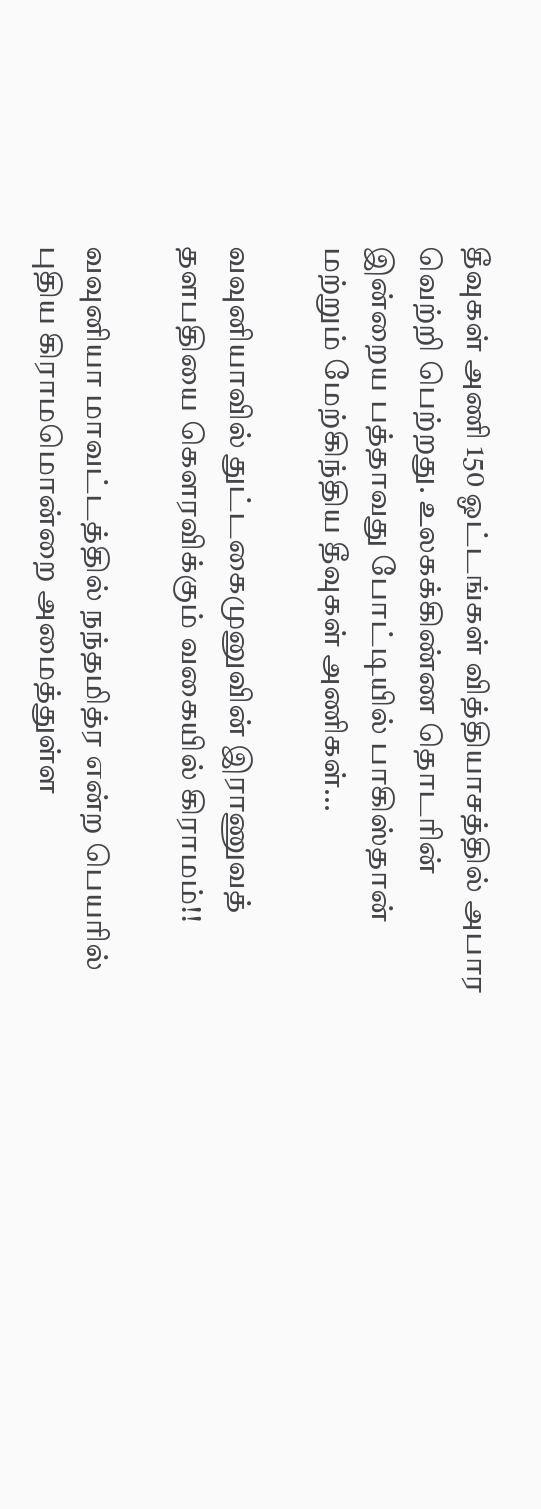தீவுகள் அணி 150 ஓட்டங்கள் வித்தியாசத்தில் அபார வெற்றி பெற்றது. உலகக்கிண்ண தொடரின் இன்றைய பத்தாவது போட்டியில் பாகிஸ்தான் மற்றும் மேற்கிந்திய தீவுகள் அணிகள்...

வவுனியாவில் துட்டகைமுனுவின் இராணுவத் தளபதியை கௌரவிக்கும் வகையில் கிராமம்!!

வவுனியா மாவட்டத்தில் நந்தமித்ர என்ற பெயரில் புதிய கிராமமொன்றை அமைத்துள்ள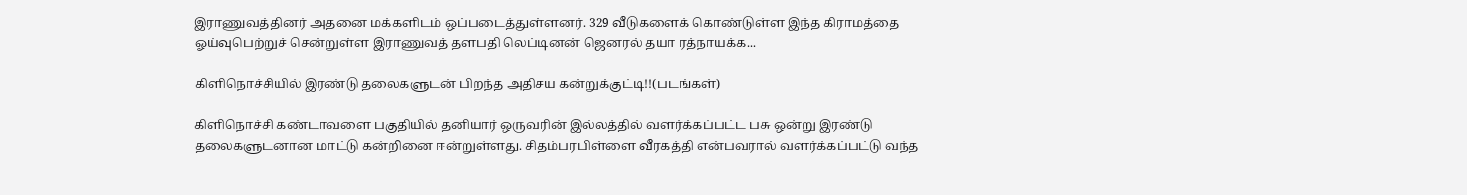இராணுவத்தினர் அதனை மக்களிடம் ஒப்படைத்துள்ளனர். 329 வீடுகளைக் கொண்டுள்ள இந்த கிராமத்தை ஓய்வுபெற்றுச் சென்றுள்ள இராணுவத் தளபதி லெப்டினன் ஜெனரல் தயா ரத்நாயக்க...

கிளிநொச்சியில் இரண்டு தலைகளுடன் பிறந்த அதிசய கன்றுக்குட்டி!!(படங்கள்)

கிளிநொச்சி கண்டாவளை பகுதியில் தனியார் ஒருவரின் இல்லத்தில் வளர்க்கப்பட்ட பசு ஒன்று இரண்டு தலைகளுடனான மாட்டு கன்றினை ஈன்றுள்ளது. சிதம்பரபிள்ளை வீரகத்தி என்பவரால் வளர்க்கப்பட்டு வந்த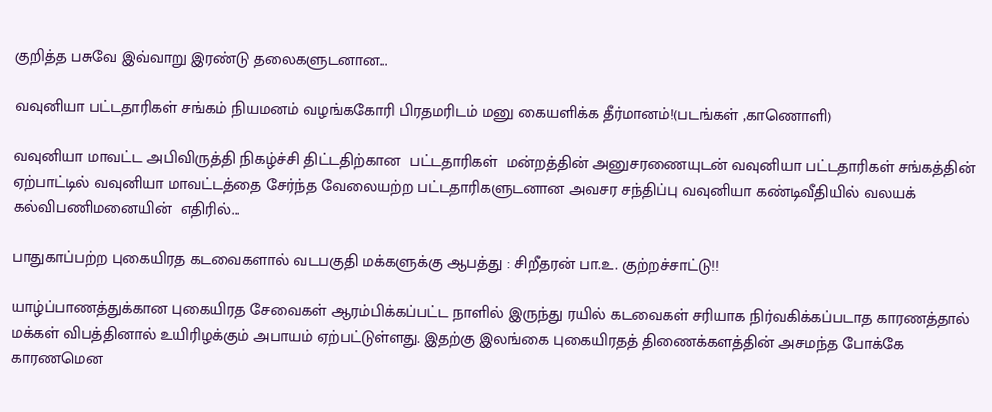குறித்த பசுவே இவ்வாறு இரண்டு தலைகளுடனான...

வவுனியா பட்டதாரிகள் சங்கம் நியமனம் வழங்ககோரி பிரதமரிடம் மனு கையளிக்க தீர்மானம்!(படங்கள் ,காணொளி)

வவுனியா மாவட்ட அபிவிருத்தி நிகழ்ச்சி திட்டதிற்கான  பட்டதாரிகள்  மன்றத்தின் அனுசரணையுடன் வவுனியா பட்டதாரிகள் சங்கத்தின் ஏற்பாட்டில் வவுனியா மாவட்டத்தை சேர்ந்த வேலையற்ற பட்டதாரிகளுடனான அவசர சந்திப்பு வவுனியா கண்டிவீதியில் வலயக் கல்விபணிமனையின்  எதிரில்...

பாதுகாப்பற்ற புகையிரத கடவைகளால் வடபகுதி மக்களுக்கு ஆபத்து : சிறீதரன் பா.உ. குற்றச்சாட்டு!!

யாழ்ப்பாணத்துக்கான புகையிரத சேவைகள் ஆரம்பிக்கப்பட்ட நாளில் இருந்து ரயில் கடவைகள் சரியாக நிர்வகிக்கப்படாத காரணத்தால் மக்கள் விபத்தினால் உயிரிழக்கும் அபாயம் ஏற்பட்டுள்ளது. இதற்கு இலங்கை புகையிரதத் திணைக்களத்தின் அசமந்த போக்கே காரணமென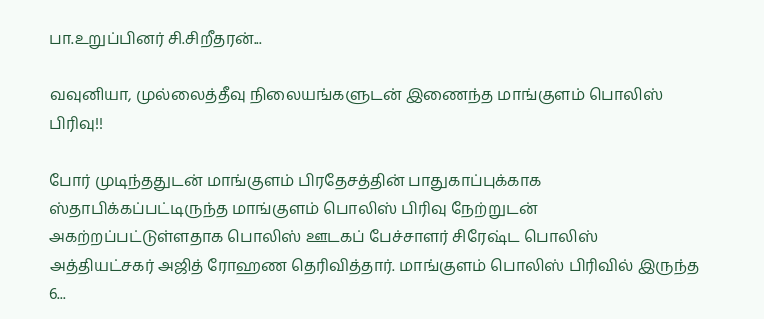பா.உறுப்பினர் சி.சிறீதரன்...

வவுனியா, முல்லைத்தீவு நிலையங்களுடன் இணைந்த மாங்குளம் பொலிஸ் பிரிவு!!

போர் முடிந்ததுடன் மாங்குளம் பிரதேசத்தின் பாதுகாப்புக்காக ஸ்தாபிக்கப்பட்டிருந்த மாங்குளம் பொலிஸ் பிரிவு நேற்றுடன் அகற்றப்பட்டுள்ளதாக பொலிஸ் ஊடகப் பேச்சாளர் சிரேஷ்ட பொலிஸ் அத்தியட்சகர் அஜித் ரோஹண தெரிவித்தார். மாங்குளம் பொலிஸ் பிரிவில் இருந்த 6...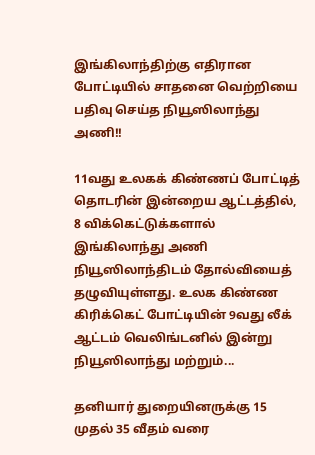இங்கிலாந்திற்கு எதிரான போட்டியில் சாதனை வெற்றியை பதிவு செய்த நியூஸிலாந்து அணி!!

11வது உலகக் கிண்ணப் போட்டித் தொடரின் இன்றைய ஆட்டத்தில், 8 விக்கெட்டுக்களால் இங்கிலாந்து அணி நியூஸிலாந்திடம் தோல்வியைத் தழுவியுள்ளது. உலக கிண்ண கிரிக்கெட் போட்டியின் 9வது லீக் ஆட்டம் வெலிங்டனில் இன்று நியூஸிலாந்து மற்றும்...

தனியார் துறையினருக்கு 15 முதல் 35 வீதம் வரை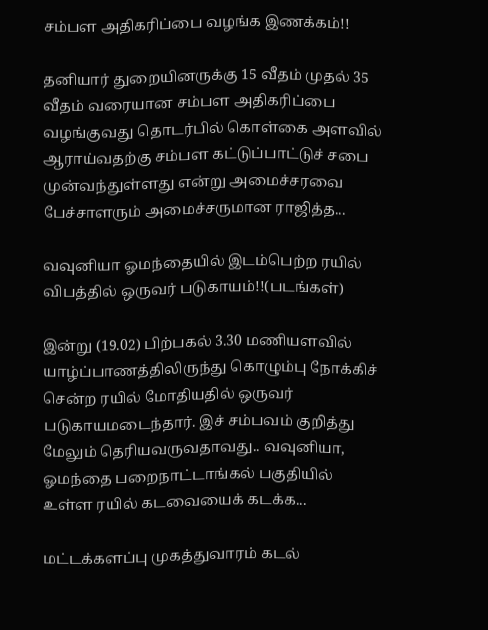சம்பள அதிகரிப்பை வழங்க இணக்கம்!!

தனியார் துறையினருக்கு 15 வீதம் முதல் 35 வீதம் வரையான சம்பள அதிகரிப்பை வழங்குவது தொடர்பில் கொள்கை அளவில் ஆராய்வதற்கு சம்பள கட்டுப்பாட்டுச் சபை முன்வந்துள்ளது என்று அமைச்சரவை பேச்சாளரும் அமைச்சருமான ராஜித்த...

வவுனியா ஓமந்தையில் இடம்பெற்ற ரயில் விபத்தில் ஒருவர் படுகாயம்!!(படங்கள்)

இன்று (19.02) பிற்பகல் 3.30 மணியளவில் யாழ்ப்பாணத்திலிருந்து கொழும்பு நோக்கிச் சென்ற ரயில் மோதியதில் ஒருவர் படுகாயமடைந்தார். இச் சம்பவம் குறித்து மேலும் தெரியவருவதாவது.. வவுனியா, ஓமந்தை பறைநாட்டாங்கல் பகுதியில் உள்ள ரயில் கடவையைக் கடக்க...

மட்டக்களப்பு முகத்துவாரம் கடல்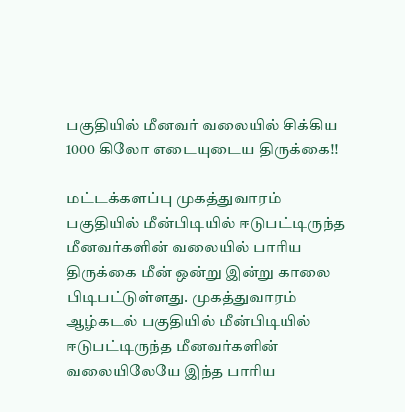பகுதியில் மீனவர் வலையில் சிக்கிய 1000 கிலோ எடையுடைய திருக்கை!!

மட்டக்களப்பு முகத்துவாரம் பகுதியில் மீன்பிடியில் ஈடுபட்டிருந்த மீனவர்களின் வலையில் பாரிய திருக்கை மீன் ஒன்று இன்று காலை பிடிபட்டுள்ளது. முகத்துவாரம் ஆழ்கடல் பகுதியில் மீன்பிடியில் ஈடுபட்டிருந்த மீனவர்களின் வலையிலேயே இந்த பாரிய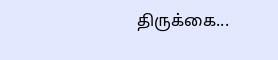திருக்கை...